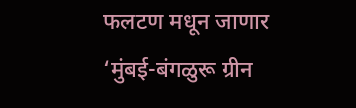फलटण मधून जाणार ‘मुंबई-बंगळुरू ग्रीन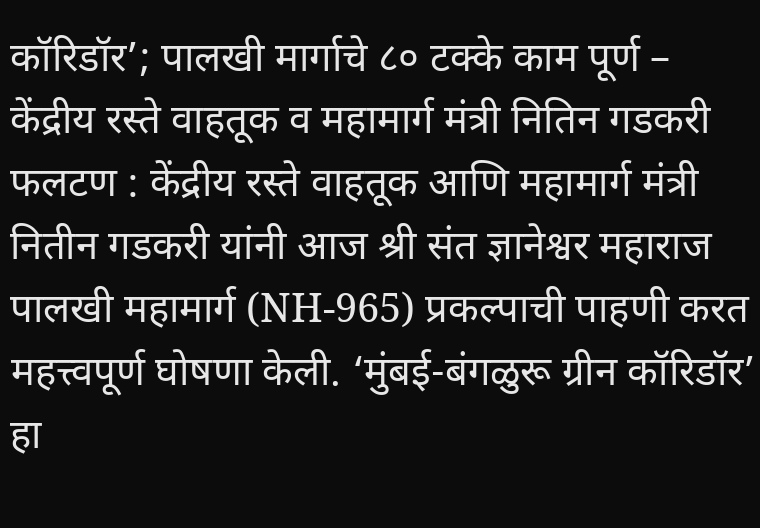कॉरिडॉर’; पालखी मार्गाचे ८० टक्के काम पूर्ण – केंद्रीय रस्ते वाहतूक व महामार्ग मंत्री नितिन गडकरी
फलटण : केंद्रीय रस्ते वाहतूक आणि महामार्ग मंत्री नितीन गडकरी यांनी आज श्री संत ज्ञानेश्वर महाराज पालखी महामार्ग (NH-965) प्रकल्पाची पाहणी करत महत्त्वपूर्ण घोषणा केली. ‘मुंबई-बंगळुरू ग्रीन कॉरिडॉर’ हा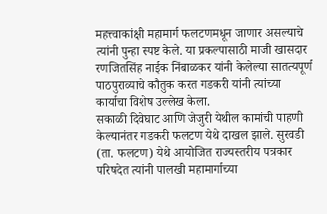महत्त्वाकांक्षी महामार्ग फलटणमधून जाणार असल्याचे त्यांनी पुन्हा स्पष्ट केले. या प्रकल्पासाठी माजी खासदार रणजितसिंह नाईक निंबाळकर यांनी केलेल्या सातत्यपूर्ण पाठपुराव्याचे कौतुक करत गडकरी यांनी त्यांच्या कार्याचा विशेष उल्लेख केला.
सकाळी दिवेघाट आणि जेजुरी येथील कामांची पाहणी केल्यानंतर गडकरी फलटण येथे दाखल झाले. सुरवडी (ता. फलटण) येथे आयोजित राज्यस्तरीय पत्रकार परिषदेत त्यांनी पालखी महामार्गाच्या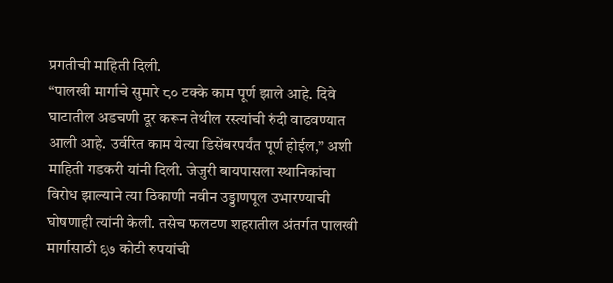प्रगतीची माहिती दिली.
“पालखी मार्गाचे सुमारे ८० टक्के काम पूर्ण झाले आहे. दिवे घाटातील अडचणी दूर करून तेथील रस्त्यांची रुंदी वाढवण्यात आली आहे. उर्वरित काम येत्या डिसेंबरपर्यंत पूर्ण होईल,” अशी माहिती गडकरी यांनी दिली. जेजुरी बायपासला स्थानिकांचा विरोध झाल्याने त्या ठिकाणी नवीन उड्डाणपूल उभारण्याची घोषणाही त्यांनी केली. तसेच फलटण शहरातील अंतर्गत पालखी मार्गासाठी ९७ कोटी रुपयांची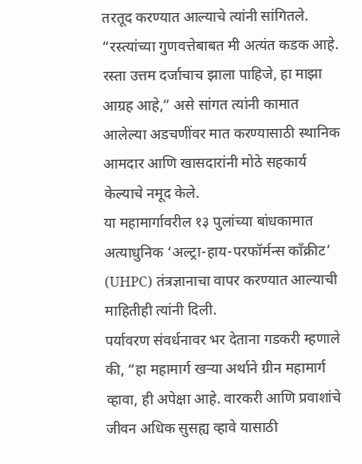तरतूद करण्यात आल्याचे त्यांनी सांगितले.
“रस्त्यांच्या गुणवत्तेबाबत मी अत्यंत कडक आहे. रस्ता उत्तम दर्जाचाच झाला पाहिजे, हा माझा आग्रह आहे,” असे सांगत त्यांनी कामात आलेल्या अडचणींवर मात करण्यासाठी स्थानिक आमदार आणि खासदारांनी मोठे सहकार्य केल्याचे नमूद केले.
या महामार्गावरील १३ पुलांच्या बांधकामात अत्याधुनिक ‘अल्ट्रा-हाय-परफॉर्मन्स काँक्रीट’ (UHPC) तंत्रज्ञानाचा वापर करण्यात आल्याची माहितीही त्यांनी दिली.
पर्यावरण संवर्धनावर भर देताना गडकरी म्हणाले की, “हा महामार्ग खऱ्या अर्थाने ग्रीन महामार्ग व्हावा, ही अपेक्षा आहे. वारकरी आणि प्रवाशांचे जीवन अधिक सुसह्य व्हावे यासाठी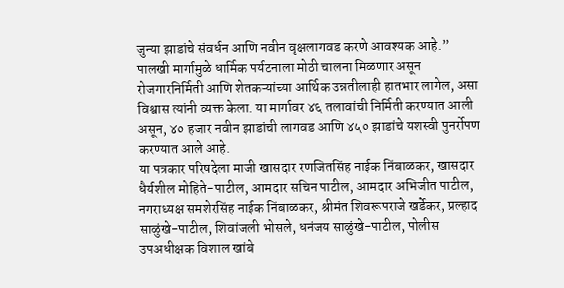जुन्या झाडांचे संवर्धन आणि नवीन वृक्षलागवड करणे आवश्यक आहे.”
पालखी मार्गामुळे धार्मिक पर्यटनाला मोठी चालना मिळणार असून रोजगारनिर्मिती आणि शेतकऱ्यांच्या आर्थिक उन्नतीलाही हातभार लागेल, असा विश्वास त्यांनी व्यक्त केला. या मार्गावर ४६ तलावांची निर्मिती करण्यात आली असून, ४० हजार नवीन झाडांची लागवड आणि ४५० झाडांचे यशस्वी पुनर्रोपण करण्यात आले आहे.
या पत्रकार परिषदेला माजी खासदार रणजितसिंह नाईक निंबाळकर, खासदार धैर्यशील मोहिते-पाटील, आमदार सचिन पाटील, आमदार अभिजीत पाटील, नगराध्यक्ष समशेरसिंह नाईक निंबाळकर, श्रीमंत शिवरूपराजे खर्डेकर, प्रल्हाद साळुंखे-पाटील, शिवांजली भोसले, धनंजय साळुंखे-पाटील, पोलीस उपअधीक्षक विशाल खांबे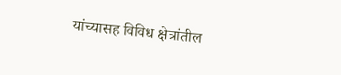यांच्यासह विविध क्षेत्रांतील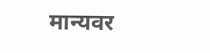मान्यवर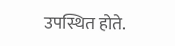उपस्थित होते.